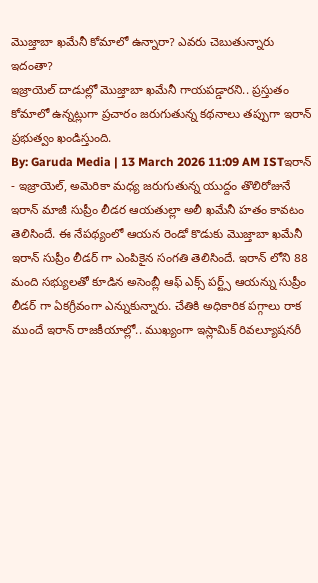మొజ్తాబా ఖమేనీ కోమాలో ఉన్నారా? ఎవరు చెబుతున్నారు ఇదంతా?
ఇజ్రాయెల్ దాడుల్లో మొజ్తాబా ఖమేనీ గాయపడ్డారని.. ప్రస్తుతం కోమాలో ఉన్నట్లుగా ప్రచారం జరుగుతున్న కథనాలు తప్పుగా ఇరాన్ ప్రభుత్వం ఖండిస్తుంది.
By: Garuda Media | 13 March 2026 11:09 AM ISTఇరాన్ - ఇజ్రాయెల్, అమెరికా మధ్య జరుగుతున్న యుద్దం తొలిరోజునే ఇరాన్ మాజీ సుప్రీం లీడర ఆయతుల్లా అలీ ఖమేనీ హతం కావటం తెలిసిందే. ఈ నేపథ్యంలో ఆయన రెండో కొడుకు మొజ్తాబా ఖమేనీ ఇరాన్ సుప్రీం లీడర్ గా ఎంపికైన సంగతి తెలిసిందే. ఇరాన్ లోని 88 మంది సభ్యులతో కూడిన అసెంబ్లీ ఆఫ్ ఎక్స్ పర్ట్స్ ఆయన్ను సుప్రీం లీడర్ గా ఏకగ్రీవంగా ఎన్నుకున్నారు. చేతికి అధికారిక పగ్గాలు రాక ముందే ఇరాన్ రాజకీయాల్లో.. ముఖ్యంగా ఇస్లామిక్ రివల్యూషనరీ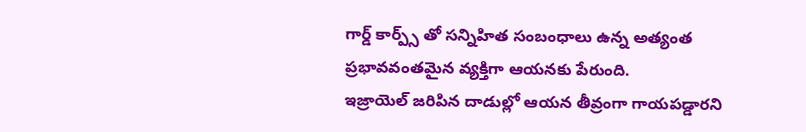గార్డ్ కార్ప్స్ తో సన్నిహిత సంబంధాలు ఉన్న అత్యంత ప్రభావవంతమైన వ్యక్తిగా ఆయనకు పేరుంది.
ఇజ్రాయెల్ జరిపిన దాడుల్లో ఆయన తీవ్రంగా గాయపడ్డారని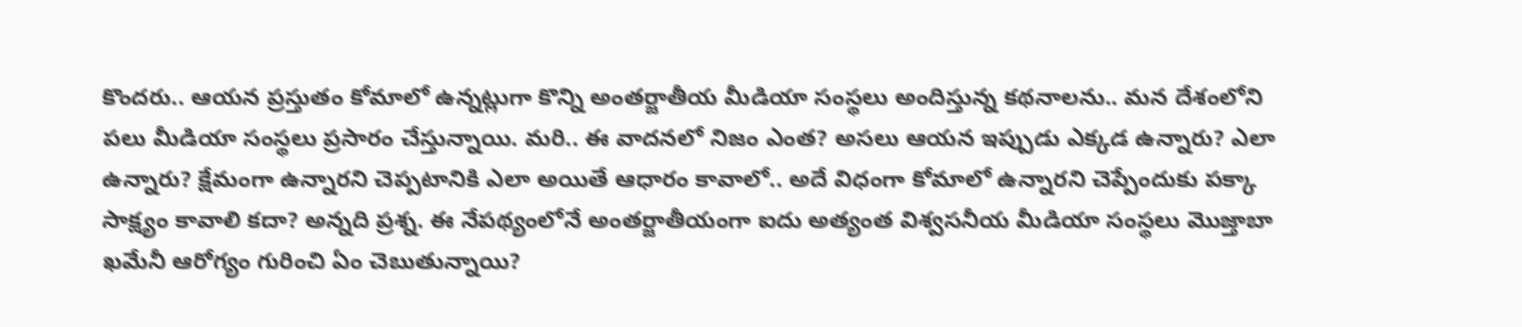కొందరు.. ఆయన ప్రస్తుతం కోమాలో ఉన్నట్లుగా కొన్ని అంతర్జాతీయ మీడియా సంస్థలు అందిస్తున్న కథనాలను.. మన దేశంలోని పలు మీడియా సంస్థలు ప్రసారం చేస్తున్నాయి. మరి.. ఈ వాదనలో నిజం ఎంత? అసలు ఆయన ఇప్పుడు ఎక్కడ ఉన్నారు? ఎలా ఉన్నారు? క్షేమంగా ఉన్నారని చెప్పటానికి ఎలా అయితే ఆధారం కావాలో.. అదే విధంగా కోమాలో ఉన్నారని చెప్పేందుకు పక్కా సాక్ష్యం కావాలి కదా? అన్నది ప్రశ్న. ఈ నేపథ్యంలోనే అంతర్జాతీయంగా ఐదు అత్యంత విశ్వసనీయ మీడియా సంస్థలు మొజ్తాబా ఖమేనీ ఆరోగ్యం గురించి ఏం చెబుతున్నాయి?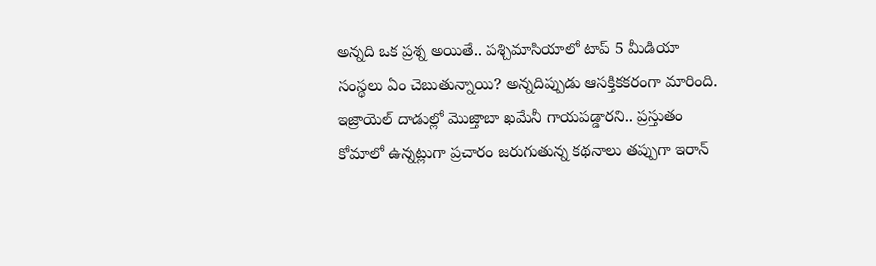అన్నది ఒక ప్రశ్న అయితే.. పశ్చిమాసియాలో టాప్ 5 మీడియా సంస్థలు ఏం చెబుతున్నాయి? అన్నదిప్పుడు ఆసక్తికకరంగా మారింది.
ఇజ్రాయెల్ దాడుల్లో మొజ్తాబా ఖమేనీ గాయపడ్డారని.. ప్రస్తుతం కోమాలో ఉన్నట్లుగా ప్రచారం జరుగుతున్న కథనాలు తప్పుగా ఇరాన్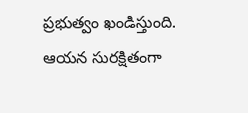ప్రభుత్వం ఖండిస్తుంది. ఆయన సురక్షితంగా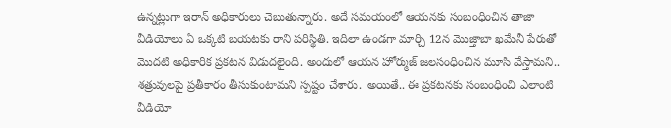ఉన్నట్లుగా ఇరాన్ అధికారులు చెబుతున్నారు. అదే సమయంలో ఆయనకు సంబంధించిన తాజా వీడియోలు ఏ ఒక్కటి బయటకు రాని పరిస్థితి. ఇదిలా ఉండగా మార్చి 12న మొజ్తాబా ఖమేనీ పేరుతో మొదటి అధికారిక ప్రకటన విడుదలైంది. అందులో ఆయన హోర్ముజ్ జలసంధించిన మూసి వేస్తామని.. శత్రువులపై ప్రతీకారం తీసుకుంటామని స్పష్టం చేశారు. అయితే.. ఈ ప్రకటనకు సంబంధించి ఎలాంటి వీడియో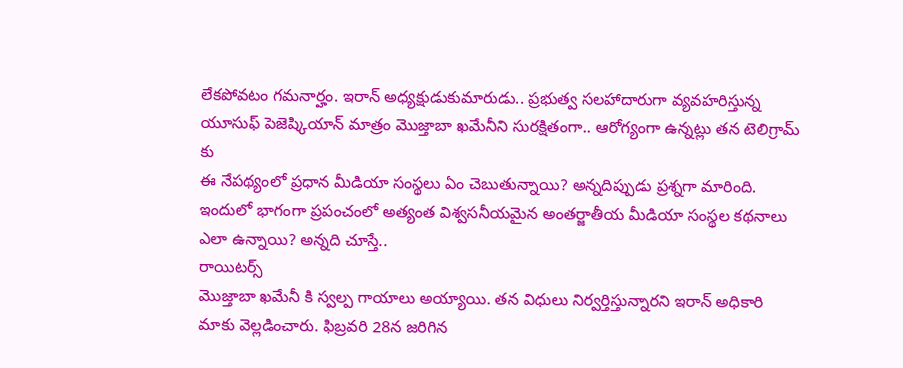లేకపోవటం గమనార్హం. ఇరాన్ అధ్యక్షుడుకుమారుడు.. ప్రభుత్వ సలహాదారుగా వ్యవహరిస్తున్న యూసుఫ్ పెజెష్కియాన్ మాత్రం మొజ్తాబా ఖమేనీని సురక్షితంగా.. ఆరోగ్యంగా ఉన్నట్లు తన టెలిగ్రామ్ కు
ఈ నేపథ్యంలో ప్రధాన మీడియా సంస్థలు ఏం చెబుతున్నాయి? అన్నదిప్పుడు ప్రశ్నగా మారింది. ఇందులో భాగంగా ప్రపంచంలో అత్యంత విశ్వసనీయమైన అంతర్జాతీయ మీడియా సంస్థల కథనాలు ఎలా ఉన్నాయి? అన్నది చూస్తే..
రాయిటర్స్
మొజ్తాబా ఖమేనీ కి స్వల్ప గాయాలు అయ్యాయి. తన విధులు నిర్వర్తిస్తున్నారని ఇరాన్ అధికారి మాకు వెల్లడించారు. ఫిబ్రవరి 28న జరిగిన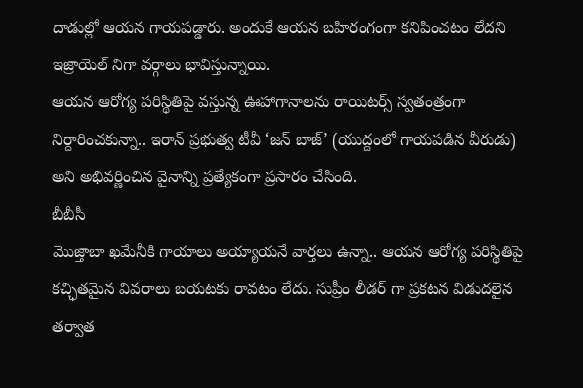దాడుల్లో ఆయన గాయపడ్డారు. అందుకే ఆయన బహిరంగంగా కనిపించటం లేదని ఇజ్రాయెల్ నిగా వర్గాలు భావిస్తున్నాయి.
ఆయన ఆరోగ్య పరిస్థితిపై వస్తున్న ఊహాగానాలను రాయిటర్స్ స్వతంత్రంగా నిర్దారించకున్నా.. ఇరాన్ ప్రభుత్వ టీవీ ‘జన్ బాజ్’ (యుద్దంలో గాయపడిన వీరుడు) అని అభివర్ణించిన వైనాన్ని ప్రత్యేకంగా ప్రసారం చేసింది.
బీబీసీ
మొజ్తాబా ఖమేనీకి గాయాలు అయ్యాయనే వార్తలు ఉన్నా.. ఆయన ఆరోగ్య పరిస్థితిపై కచ్ఛితమైన వివరాలు బయటకు రావటం లేదు. సుప్రీం లీడర్ గా ప్రకటన విడుదలైన తర్వాత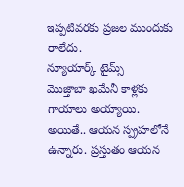ఇప్పటివరకు ప్రజల ముందుకు రాలేదు.
న్యూయార్క్ టైమ్స్
మొజ్తాబా ఖమేనీ కాళ్లకు గాయాలు అయ్యాయి. అయితే.. ఆయన స్ప్రహలోనే ఉన్నారు. ప్రస్తుతం ఆయన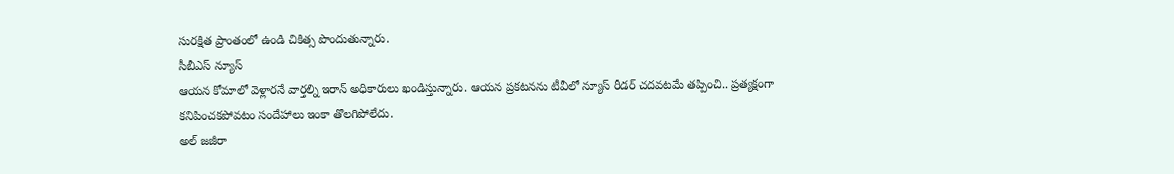సురక్షిత ప్రాంతంలో ఉండి చికిత్స పొందుతున్నారు.
సీబీఎస్ న్యూస్
ఆయన కోమాలో వెళ్లారనే వార్తల్ని ఇరాన్ అధికారులు ఖండిస్తున్నారు. ఆయన ప్రకటనను టీవీలో న్యూస్ రీడర్ చదవటమే తప్పించి.. ప్రత్యక్షంగా కనిపించకపోవటం సందేహాలు ఇంకా తొలగిపోలేదు.
అల్ జజీరా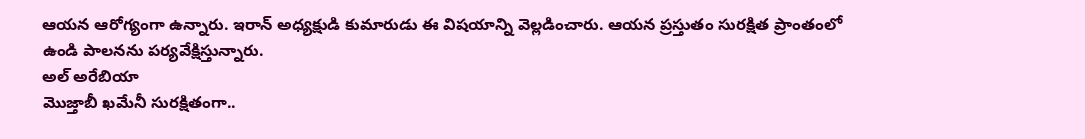ఆయన ఆరోగ్యంగా ఉన్నారు. ఇరాన్ అధ్యక్షుడి కుమారుడు ఈ విషయాన్ని వెల్లడించారు. ఆయన ప్రస్తుతం సురక్షిత ప్రాంతంలో ఉండి పాలనను పర్యవేక్షిస్తున్నారు.
అల్ అరేబియా
మొజ్తాబీ ఖమేనీ సురక్షితంగా..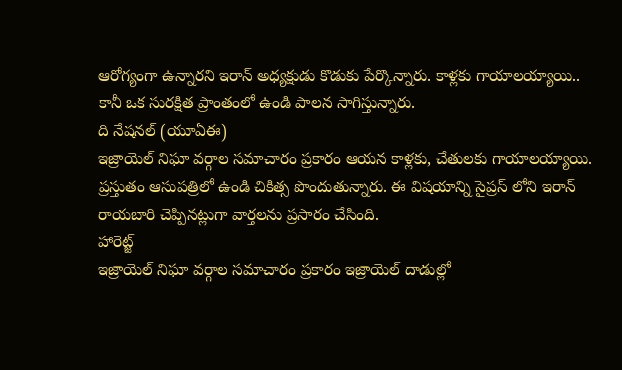ఆరోగ్యంగా ఉన్నారని ఇరాన్ అధ్యక్షుడు కొడుకు పేర్కొన్నారు. కాళ్లకు గాయాలయ్యాయి.. కానీ ఒక సురక్షిత ప్రాంతంలో ఉండి పాలన సాగిస్తున్నారు.
ది నేషనల్ (యూఏఈ)
ఇజ్రాయెల్ నిఘా వర్గాల సమాచారం ప్రకారం ఆయన కాళ్లకు, చేతులకు గాయాలయ్యాయి. ప్రస్తుతం ఆసుపత్రిలో ఉండి చికిత్స పొందుతున్నారు. ఈ విషయాన్ని సైప్రస్ లోని ఇరాన్ రాయబారి చెప్పినట్లుగా వార్తలను ప్రసారం చేసింది.
హారెట్జ్
ఇజ్రాయెల్ నిఘా వర్గాల సమాచారం ప్రకారం ఇజ్రాయెల్ దాడుల్లో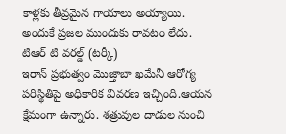కాళ్లకు తీవ్రమైన గాయాలు అయ్యాయి. అందుకే ప్రజల ముందుకు రావటం లేదు.
టిఆర్ టి వరల్డ్ (టర్కీ)
ఇరాన్ ప్రభుత్వం మొజ్తాబా ఖమేనీ ఆరోగ్య పరిస్థితిపై అధికారిక వివరణ ఇచ్చింది.ఆయన క్షేమంగా ఉన్నారు. శత్రువుల దాడుల నుంచి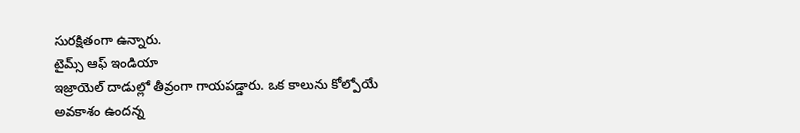సురక్షితంగా ఉన్నారు.
టైమ్స్ ఆఫ్ ఇండియా
ఇజ్రాయెల్ దాడుల్లో తీవ్రంగా గాయపడ్డారు. ఒక కాలును కోల్పోయే అవకాశం ఉందన్న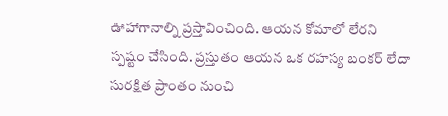ఊహాగానాల్ని ప్రస్తావించింది. ఆయన కోమాలో లేరని స్పష్టం చేసింది. ప్రస్తుతం ఆయన ఒక రహస్య బంకర్ లేదా సురక్షిత ప్రాంతం నుంచి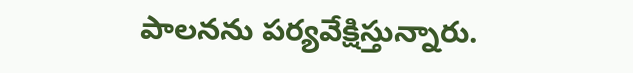పాలనను పర్యవేక్షిస్తున్నారు.